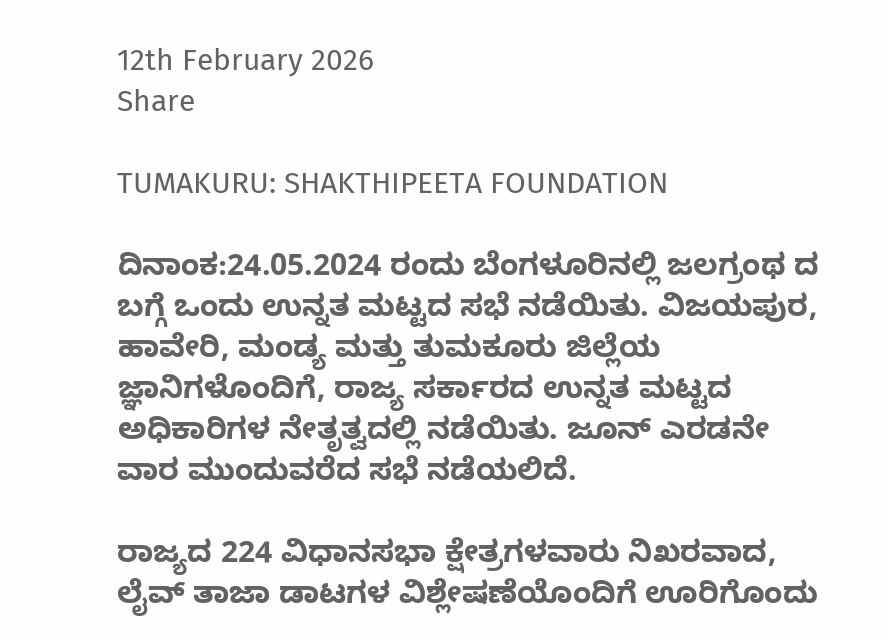12th February 2026
Share

TUMAKURU: SHAKTHIPEETA FOUNDATION

ದಿನಾಂಕ:24.05.2024 ರಂದು ಬೆಂಗಳೂರಿನಲ್ಲಿ ಜಲಗ್ರಂಥ ದ ಬಗ್ಗೆ ಒಂದು ಉನ್ನತ ಮಟ್ಟದ ಸಭೆ ನಡೆಯಿತು. ವಿಜಯಪುರ, ಹಾವೇರಿ, ಮಂಡ್ಯ ಮತ್ತು ತುಮಕೂರು ಜಿಲ್ಲೆಯ ಜ್ಞಾನಿಗಳೊಂದಿಗೆ, ರಾಜ್ಯ ಸರ್ಕಾರದ ಉನ್ನತ ಮಟ್ಟದ ಅಧಿಕಾರಿಗಳ ನೇತೃತ್ವದಲ್ಲಿ ನಡೆಯಿತು. ಜೂನ್ ಎರಡನೇ ವಾರ ಮುಂದುವರೆದ ಸಭೆ ನಡೆಯಲಿದೆ.

ರಾಜ್ಯದ 224 ವಿಧಾನಸಭಾ ಕ್ಷೇತ್ರಗಳವಾರು ನಿಖರವಾದ, ಲೈವ್ ತಾಜಾ ಡಾಟಗಳ ವಿಶ್ಲೇಷಣೆಯೊಂದಿಗೆ ಊರಿಗೊಂದು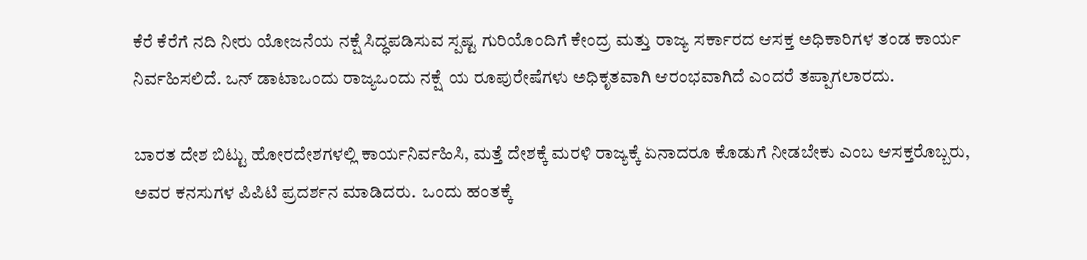ಕೆರೆ ಕೆರೆಗೆ ನದಿ ನೀರು ಯೋಜನೆಯ ನಕ್ಷೆ ಸಿದ್ಧಪಡಿಸುವ ಸ್ಪಷ್ಟ ಗುರಿಯೊಂದಿಗೆ ಕೇಂದ್ರ ಮತ್ತು ರಾಜ್ಯ ಸರ್ಕಾರದ ಆಸಕ್ತ ಅಧಿಕಾರಿಗಳ ತಂಡ ಕಾರ್ಯ ನಿರ್ವಹಿಸಲಿದೆ. ಒನ್ ಡಾಟಾಒಂದು ರಾಜ್ಯಒಂದು ನಕ್ಷೆ  ಯ ರೂಪುರೇಷೆಗಳು ಅಧಿಕೃತವಾಗಿ ಆರಂಭವಾಗಿದೆ ಎಂದರೆ ತಪ್ಪಾಗಲಾರದು.

ಬಾರತ ದೇಶ ಬಿಟ್ಟು ಹೋರದೇಶಗಳಲ್ಲಿ ಕಾರ್ಯನಿರ್ವಹಿಸಿ, ಮತ್ತೆ ದೇಶಕ್ಕೆ ಮರಳಿ ರಾಜ್ಯಕ್ಕೆ ಏನಾದರೂ ಕೊಡುಗೆ ನೀಡಬೇಕು ಎಂಬ ಆಸಕ್ತರೊಬ್ಬರು, ಅವರ ಕನಸುಗಳ ಪಿಪಿಟಿ ಪ್ರದರ್ಶನ ಮಾಡಿದರು.  ಒಂದು ಹಂತಕ್ಕೆ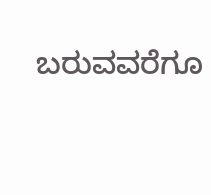ಬರುವವರೆಗೂ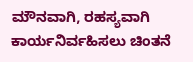ಮೌನವಾಗಿ, ರಹಸ್ಯವಾಗಿ ಕಾರ್ಯನಿರ್ವಹಿಸಲು ಚಿಂತನೆ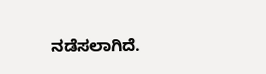ನಡೆಸಲಾಗಿದೆ.